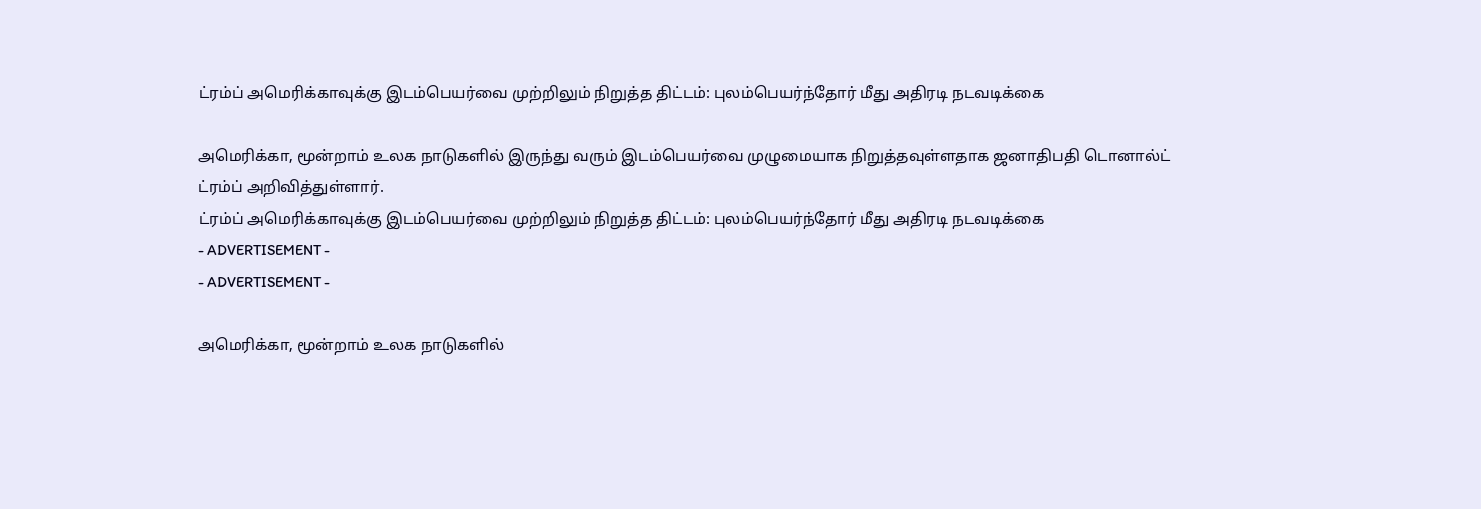ட்ரம்ப் அமெரிக்காவுக்கு இடம்பெயர்வை முற்றிலும் நிறுத்த திட்டம்: புலம்பெயர்ந்தோர் மீது அதிரடி நடவடிக்கை

அமெரிக்கா, மூன்றாம் உலக நாடுகளில் இருந்து வரும் இடம்பெயர்வை முழுமையாக நிறுத்தவுள்ளதாக ஜனாதிபதி டொனால்ட் ட்ரம்ப் அறிவித்துள்ளார்.
ட்ரம்ப் அமெரிக்காவுக்கு இடம்பெயர்வை முற்றிலும் நிறுத்த திட்டம்: புலம்பெயர்ந்தோர் மீது அதிரடி நடவடிக்கை
- ADVERTISEMENT -
- ADVERTISEMENT -

அமெரிக்கா, மூன்றாம் உலக நாடுகளில்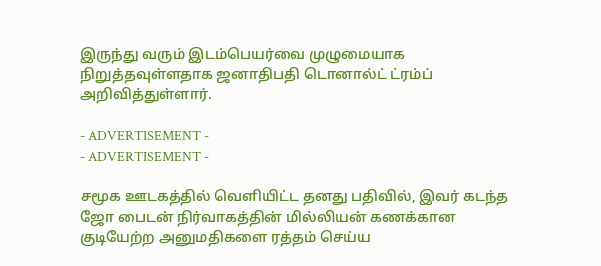இருந்து வரும் இடம்பெயர்வை முழுமையாக நிறுத்தவுள்ளதாக ஜனாதிபதி டொனால்ட் ட்ரம்ப் அறிவித்துள்ளார்.

- ADVERTISEMENT -
- ADVERTISEMENT -

சமூக ஊடகத்தில் வெளியிட்ட தனது பதிவில், இவர் கடந்த ஜோ பைடன் நிர்வாகத்தின் மில்லியன் கணக்கான குடியேற்ற அனுமதிகளை ரத்தம் செய்ய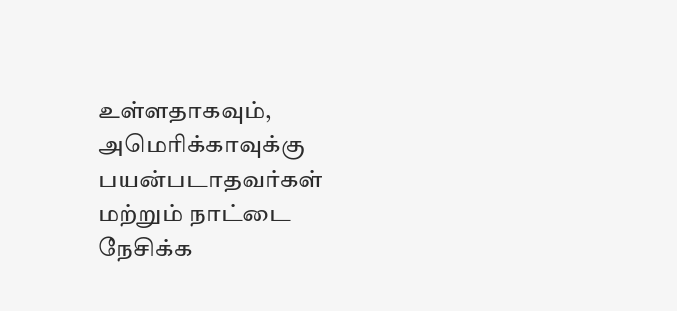உள்ளதாகவும், அமெரிக்காவுக்கு பயன்படாதவர்கள் மற்றும் நாட்டை நேசிக்க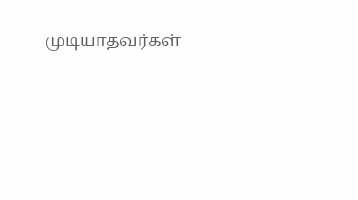முடியாதவர்கள்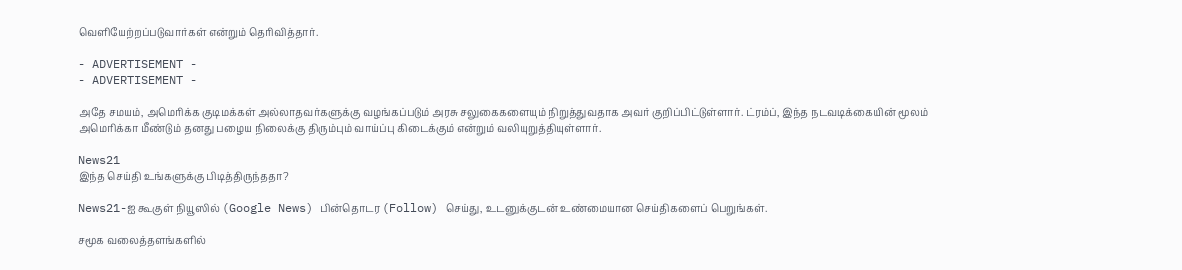வெளியேற்றப்படுவார்கள் என்றும் தெரிவித்தார்.

- ADVERTISEMENT -
- ADVERTISEMENT -

அதே சமயம், அமெரிக்க குடிமக்கள் அல்லாதவர்களுக்கு வழங்கப்படும் அரசு சலுகைகளையும் நிறுத்துவதாக அவர் குறிப்பிட்டுள்ளார். ட்ரம்ப், இந்த நடவடிக்கையின் மூலம் அமெரிக்கா மீண்டும் தனது பழைய நிலைக்கு திரும்பும் வாய்ப்பு கிடைக்கும் என்றும் வலியுறுத்தியுள்ளார்.

News21
இந்த செய்தி உங்களுக்கு பிடித்திருந்ததா?

News21-ஐ கூகுள் நியூஸில் (Google News) பின்தொடர (Follow) செய்து, உடனுக்குடன் உண்மையான செய்திகளைப் பெறுங்கள்.

சமூக வலைத்தளங்களில்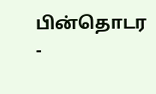பின்தொடர
-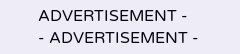ADVERTISEMENT -
- ADVERTISEMENT -